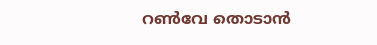റണ്‍വേ തൊടാന്‍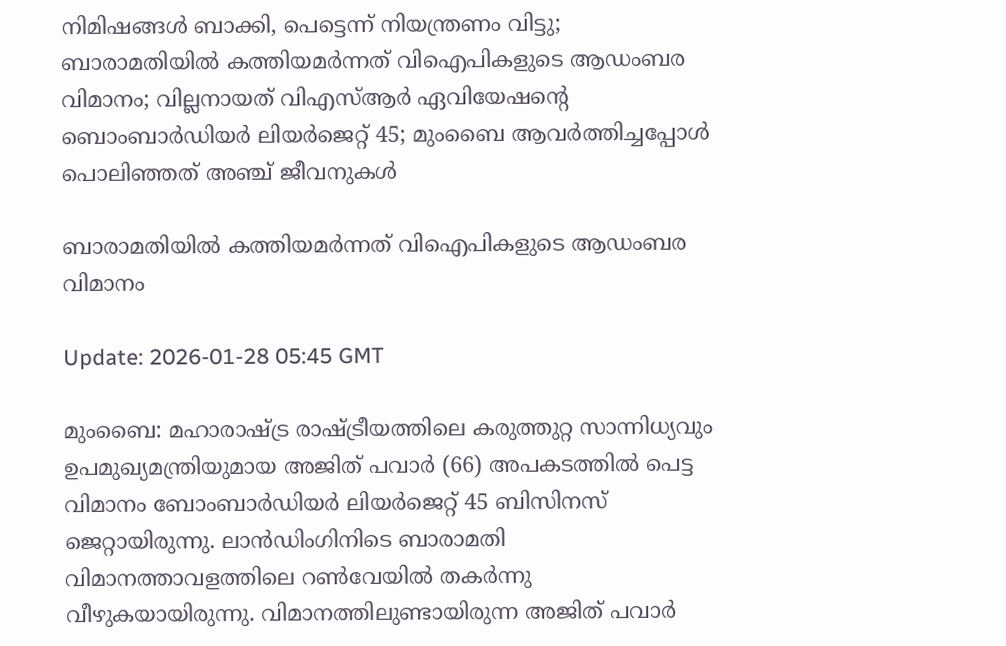നിമിഷങ്ങള്‍ ബാക്കി, പെട്ടെന്ന് നിയന്ത്രണം വിട്ടു; ബാരാമതിയില്‍ കത്തിയമര്‍ന്നത് വിഐപികളുടെ ആഡംബര വിമാനം; വില്ലനായത് വിഎസ്ആര്‍ ഏവിയേഷന്റെ ബൊംബാര്‍ഡിയര്‍ ലിയര്‍ജെറ്റ് 45; മുംബൈ ആവര്‍ത്തിച്ചപ്പോള്‍ പൊലിഞ്ഞത് അഞ്ച് ജീവനുകള്‍

ബാരാമതിയില്‍ കത്തിയമര്‍ന്നത് വിഐപികളുടെ ആഡംബര വിമാനം

Update: 2026-01-28 05:45 GMT

മുംബൈ: മഹാരാഷ്ട്ര രാഷ്ട്രീയത്തിലെ കരുത്തുറ്റ സാന്നിധ്യവും ഉപമുഖ്യമന്ത്രിയുമായ അജിത് പവാര്‍ (66) അപകടത്തില്‍ പെട്ട വിമാനം ബോംബാര്‍ഡിയര്‍ ലിയര്‍ജെറ്റ് 45 ബിസിനസ് ജെറ്റായിരുന്നു. ലാന്‍ഡിംഗിനിടെ ബാരാമതി വിമാനത്താവളത്തിലെ റണ്‍വേയില്‍ തകര്‍ന്നു വീഴുകയായിരുന്നു. വിമാനത്തിലുണ്ടായിരുന്ന അജിത് പവാര്‍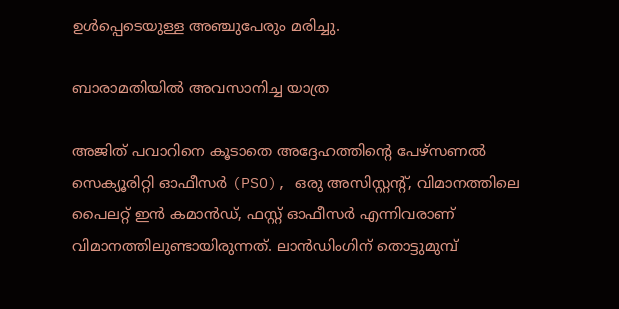ഉള്‍പ്പെടെയുള്ള അഞ്ചുപേരും മരിച്ചു.

ബാരാമതിയില്‍ അവസാനിച്ച യാത്ര

അജിത് പവാറിനെ കൂടാതെ അദ്ദേഹത്തിന്റെ പേഴ്സണല്‍ സെക്യൂരിറ്റി ഓഫീസര്‍ (PSO), ഒരു അസിസ്റ്റന്റ്, വിമാനത്തിലെ പൈലറ്റ് ഇന്‍ കമാന്‍ഡ്, ഫസ്റ്റ് ഓഫീസര്‍ എന്നിവരാണ് വിമാനത്തിലുണ്ടായിരുന്നത്. ലാന്‍ഡിംഗിന് തൊട്ടുമുമ്പ്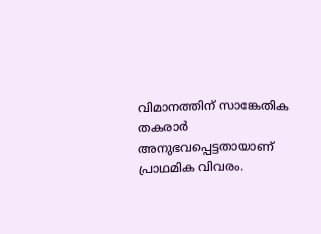വിമാനത്തിന് സാങ്കേതിക തകരാര്‍ അനുഭവപ്പെട്ടതായാണ് പ്രാഥമിക വിവരം.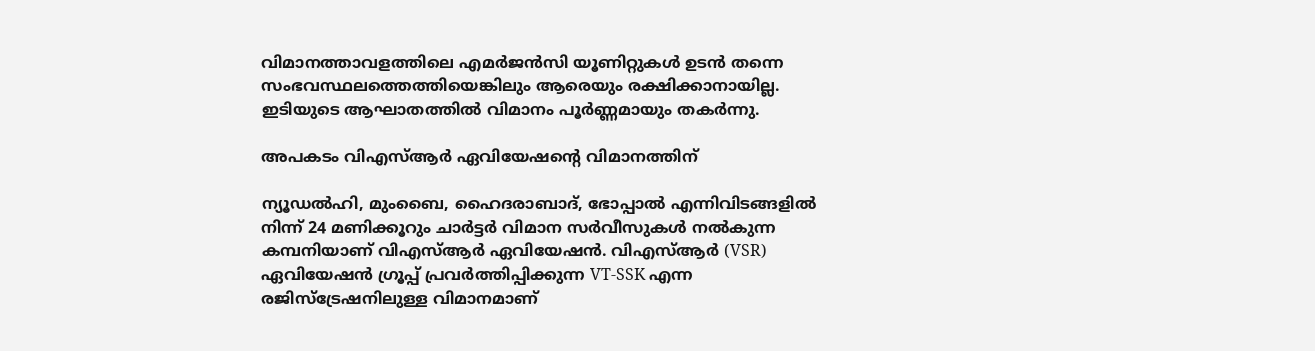വിമാനത്താവളത്തിലെ എമര്‍ജന്‍സി യൂണിറ്റുകള്‍ ഉടന്‍ തന്നെ സംഭവസ്ഥലത്തെത്തിയെങ്കിലും ആരെയും രക്ഷിക്കാനായില്ല. ഇടിയുടെ ആഘാതത്തില്‍ വിമാനം പൂര്‍ണ്ണമായും തകര്‍ന്നു.

അപകടം വിഎസ്ആര്‍ ഏവിയേഷന്റെ വിമാനത്തിന്

ന്യൂഡല്‍ഹി, മുംബൈ, ഹൈദരാബാദ്, ഭോപ്പാല്‍ എന്നിവിടങ്ങളില്‍ നിന്ന് 24 മണിക്കൂറും ചാര്‍ട്ടര്‍ വിമാന സര്‍വീസുകള്‍ നല്‍കുന്ന കമ്പനിയാണ് വിഎസ്ആര്‍ ഏവിയേഷന്‍. വിഎസ്ആര്‍ (VSR) ഏവിയേഷന്‍ ഗ്രൂപ്പ് പ്രവര്‍ത്തിപ്പിക്കുന്ന VT-SSK എന്ന രജിസ്ട്രേഷനിലുള്ള വിമാനമാണ്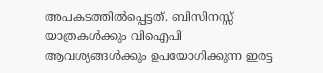അപകടത്തില്‍പ്പെട്ടത്. ബിസിനസ്സ് യാത്രകള്‍ക്കും വിഐപി ആവശ്യങ്ങള്‍ക്കും ഉപയോഗിക്കുന്ന ഇരട്ട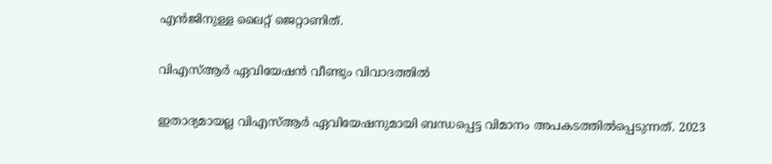എന്‍ജിനുള്ള ലൈറ്റ് ജെറ്റാണിത്.

വിഎസ്ആര്‍ ഏവിയേഷന്‍ വീണ്ടും വിവാദത്തില്‍

ഇതാദ്യമായല്ല വിഎസ്ആര്‍ ഏവിയേഷനുമായി ബന്ധപ്പെട്ട വിമാനം അപകടത്തില്‍പ്പെടുന്നത്. 2023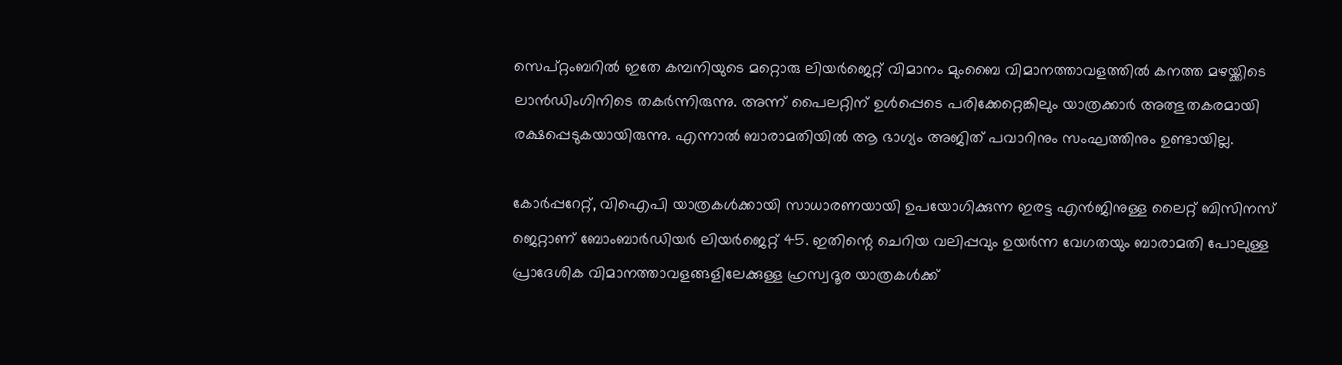സെപ്റ്റംബറില്‍ ഇതേ കമ്പനിയുടെ മറ്റൊരു ലിയര്‍ജെറ്റ് വിമാനം മുംബൈ വിമാനത്താവളത്തില്‍ കനത്ത മഴയ്ക്കിടെ ലാന്‍ഡിംഗിനിടെ തകര്‍ന്നിരുന്നു. അന്ന് പൈലറ്റിന് ഉള്‍പ്പെടെ പരിക്കേറ്റെങ്കിലും യാത്രക്കാര്‍ അത്ഭുതകരമായി രക്ഷപ്പെടുകയായിരുന്നു. എന്നാല്‍ ബാരാമതിയില്‍ ആ ഭാഗ്യം അജിത് പവാറിനും സംഘത്തിനും ഉണ്ടായില്ല.

കോര്‍പ്പറേറ്റ്, വിഐപി യാത്രകള്‍ക്കായി സാധാരണയായി ഉപയോഗിക്കുന്ന ഇരട്ട എന്‍ജിനുള്ള ലൈറ്റ് ബിസിനസ് ജെറ്റാണ് ബോംബാര്‍ഡിയര്‍ ലിയര്‍ജെറ്റ് 45. ഇതിന്റെ ചെറിയ വലിപ്പവും ഉയര്‍ന്ന വേഗതയും ബാരാമതി പോലുള്ള പ്രാദേശിക വിമാനത്താവളങ്ങളിലേക്കുള്ള ഹ്രസ്വദൂര യാത്രകള്‍ക്ക്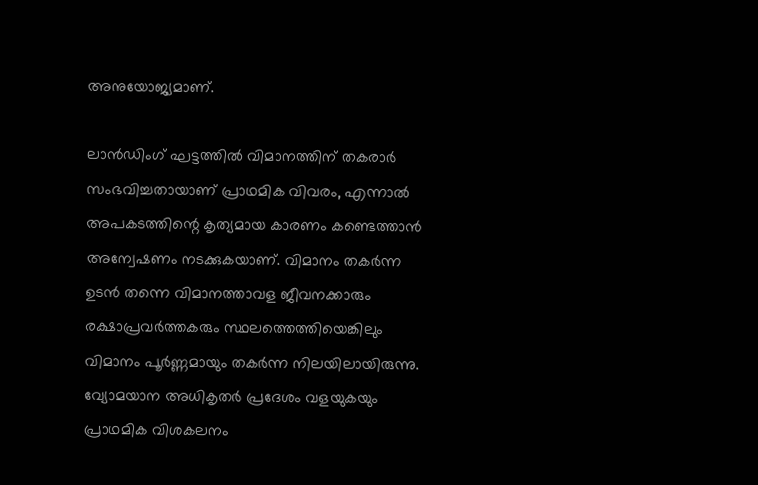അനുയോജ്യമാണ്.

ലാന്‍ഡിംഗ് ഘട്ടത്തില്‍ വിമാനത്തിന് തകരാര്‍ സംഭവിച്ചതായാണ് പ്രാഥമിക വിവരം, എന്നാല്‍ അപകടത്തിന്റെ കൃത്യമായ കാരണം കണ്ടെത്താന്‍ അന്വേഷണം നടക്കുകയാണ്. വിമാനം തകര്‍ന്ന ഉടന്‍ തന്നെ വിമാനത്താവള ജീവനക്കാരും രക്ഷാപ്രവര്‍ത്തകരും സ്ഥലത്തെത്തിയെങ്കിലും വിമാനം പൂര്‍ണ്ണമായും തകര്‍ന്ന നിലയിലായിരുന്നു. വ്യോമയാന അധികൃതര്‍ പ്രദേശം വളയുകയും പ്രാഥമിക വിശകലനം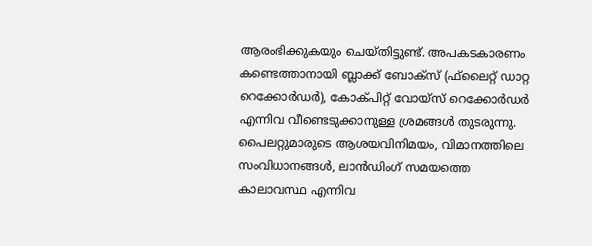ആരംഭിക്കുകയും ചെയ്തിട്ടുണ്ട്. അപകടകാരണം കണ്ടെത്താനായി ബ്ലാക്ക് ബോക്‌സ് (ഫ്‌ലൈറ്റ് ഡാറ്റ റെക്കോര്‍ഡര്‍), കോക്പിറ്റ് വോയ്സ് റെക്കോര്‍ഡര്‍ എന്നിവ വീണ്ടെടുക്കാനുള്ള ശ്രമങ്ങള്‍ തുടരുന്നു. പൈലറ്റുമാരുടെ ആശയവിനിമയം, വിമാനത്തിലെ സംവിധാനങ്ങള്‍, ലാന്‍ഡിംഗ് സമയത്തെ കാലാവസ്ഥ എന്നിവ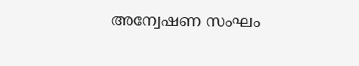അന്വേഷണ സംഘം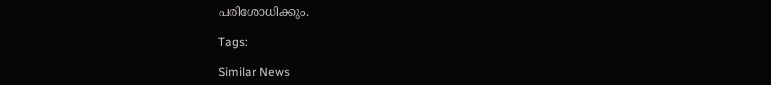പരിശോധിക്കും.

Tags:

Similar News